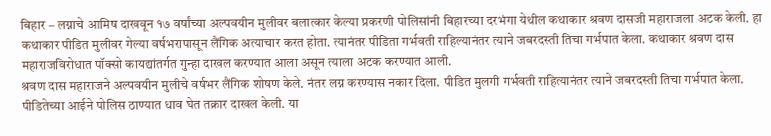बिहार – लग्नाचे आमिष दाखवून १७ वर्षांच्या अल्पवयीन मुलीवर बलात्कार केल्या प्रकरणी पोलिसांनी बिहारच्या दरभंगा येथील कथाकार श्रवण दासजी महाराजला अटक केली. हा कथाकार पीडित मुलीवर गेल्या वर्षभरापासून लैंगिक अत्याचार करत होता. त्यानंतर पीडिता गर्भवती राहिल्यानंतर त्याने जबरदस्ती तिचा गर्भपात केला. कथाकार श्रवण दास महाराजविरोधात पॉक्सो कायद्यांतर्गत गुन्हा दाखल करण्यात आला असून त्याला अटक करण्यात आली.
श्रवण दास महाराजने अल्पवयीन मुलीचे वर्षभर लैंगिक शोषण केले. नंतर लग्न करण्यास नकार दिला. पीडित मुलगी गर्भवती राहित्यानंतर त्याने जबरदस्ती तिचा गर्भपात केला. पीडितेच्या आईने पोलिस ठाण्यात धाव घेत तक्रार दाखल केली. या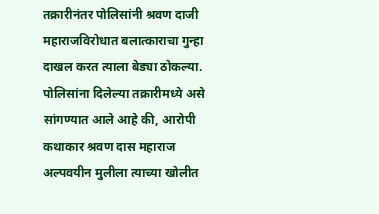तक्रारीनंतर पोलिसांनी श्रवण दाजी महाराजविरोधात बलात्काराचा गुन्हा दाखल करत त्याला बेड्या ठोकल्या.
पोलिसांना दिलेल्या तक्रारीमध्ये असे सांगण्यात आले आहे की, आरोपी कथाकार श्रवण दास महाराज अल्पवयीन मुलीला त्याच्या खोलीत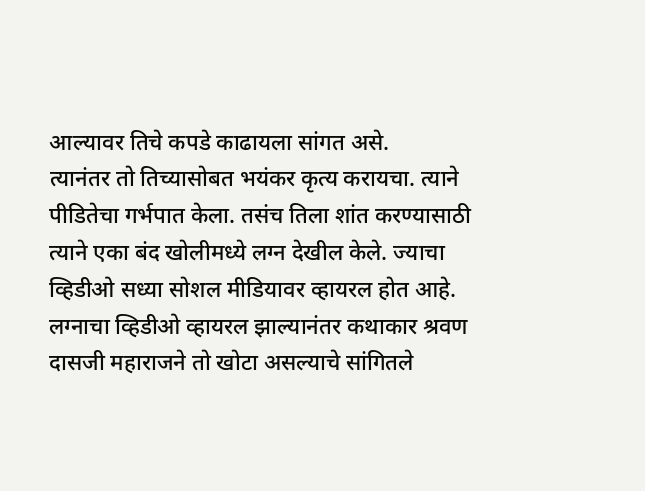आल्यावर तिचे कपडे काढायला सांगत असे.
त्यानंतर तो तिच्यासोबत भयंकर कृत्य करायचा. त्याने पीडितेचा गर्भपात केला. तसंच तिला शांत करण्यासाठी त्याने एका बंद खोलीमध्ये लग्न देखील केले. ज्याचा व्हिडीओ सध्या सोशल मीडियावर व्हायरल होत आहे.
लग्नाचा व्हिडीओ व्हायरल झाल्यानंतर कथाकार श्रवण दासजी महाराजने तो खोटा असल्याचे सांगितले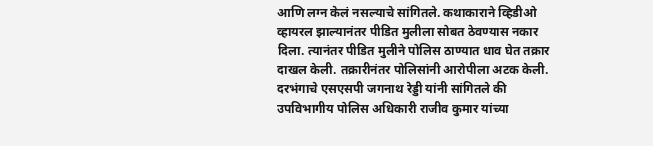आणि लग्न केलं नसल्याचे सांगितले. कथाकाराने व्हिडीओ व्हायरल झाल्यानंतर पीडित मुलीला सोबत ठेवण्यास नकार दिला. त्यानंतर पीडित मुलीने पोलिस ठाण्यात धाव घेत तक्रार दाखल केली. तक्रारीनंतर पोलिसांनी आरोपीला अटक केली.
दरभंगाचे एसएसपी जगनाथ रेड्डी यांनी सांगितले की उपविभागीय पोलिस अधिकारी राजीव कुमार यांच्या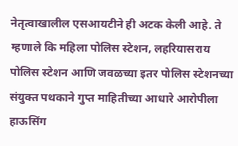नेतृत्वाखालील एसआयटीने ही अटक केली आहे. ते म्हणाले कि महिला पोलिस स्टेशन, लहरियासराय पोलिस स्टेशन आणि जवळच्या इतर पोलिस स्टेशनच्या संयुक्त पथकाने गुप्त माहितीच्या आधारे आरोपीला हाऊसिंग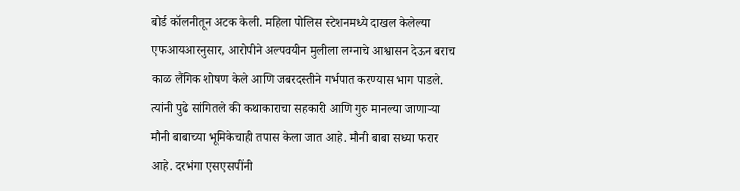बोर्ड कॉलनीतून अटक केली. महिला पोलिस स्टेशनमध्ये दाखल केलेल्या एफआयआरनुसार, आरोपीने अल्पवयीन मुलीला लग्नाचे आश्वासन देऊन बराच काळ लैंगिक शोषण केले आणि जबरदस्तीने गर्भपात करण्यास भाग पाडले.
त्यांनी पुढे सांगितले की कथाकाराचा सहकारी आणि गुरु मानल्या जाणाऱ्या मौनी बाबाच्या भूमिकेचाही तपास केला जात आहे. मौनी बाबा सध्या फरार आहे. दरभंगा एसएसपींनी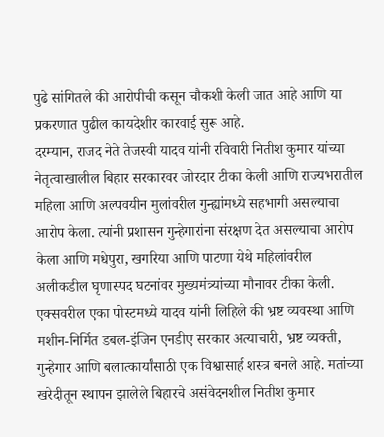पुढे सांगितले की आरोपीची कसून चौकशी केली जात आहे आणि या प्रकरणात पुढील कायदेशीर कारवाई सुरू आहे.
दरम्यान, राजद नेते तेजस्वी यादव यांनी रविवारी नितीश कुमार यांच्या नेतृत्वाखालील बिहार सरकारवर जोरदार टीका केली आणि राज्यभरातील महिला आणि अल्पवयीन मुलांवरील गुन्ह्यांमध्ये सहभागी असल्याचा आरोप केला. त्यांनी प्रशासन गुन्हेगारांना संरक्षण देत असल्याचा आरोप केला आणि मधेपुरा, खगरिया आणि पाटणा येथे महिलांवरील अलीकडील घृणास्पद घटनांवर मुख्यमंत्र्यांच्या मौनावर टीका केली.
एक्सवरील एका पोस्टमध्ये यादव यांनी लिहिले की भ्रष्ट व्यवस्था आणि मशीन-निर्मित डबल-इंजिन एनडीए सरकार अत्याचारी, भ्रष्ट व्यक्ती, गुन्हेगार आणि बलात्कार्यांसाठी एक विश्वासार्ह शस्त्र बनले आहे. मतांच्या खरेदीतून स्थापन झालेले बिहारचे असंवेदनशील नितीश कुमार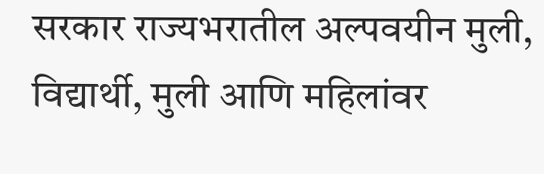सरकार राज्यभरातील अल्पवयीन मुली, विद्यार्थी, मुली आणि महिलांवर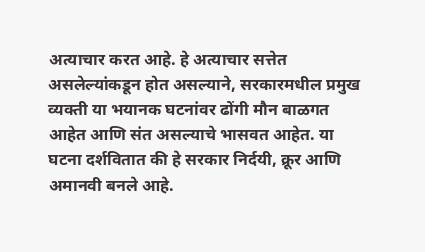अत्याचार करत आहे. हे अत्याचार सत्तेत असलेल्यांकडून होत असल्याने, सरकारमधील प्रमुख व्यक्ती या भयानक घटनांवर ढोंगी मौन बाळगत आहेत आणि संत असल्याचे भासवत आहेत. या घटना दर्शवितात की हे सरकार निर्दयी, क्रूर आणि अमानवी बनले आहे.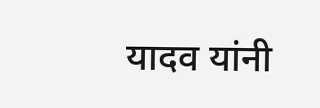यादव यांनी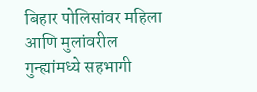बिहार पोलिसांवर महिला आणि मुलांवरील गुन्ह्यांमध्ये सहभागी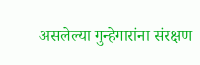असलेल्या गुन्हेगारांना संरक्षण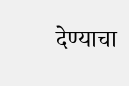देण्याचा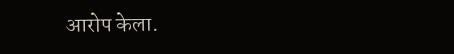आरोप केला.